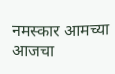नमस्कार आमच्या आजचा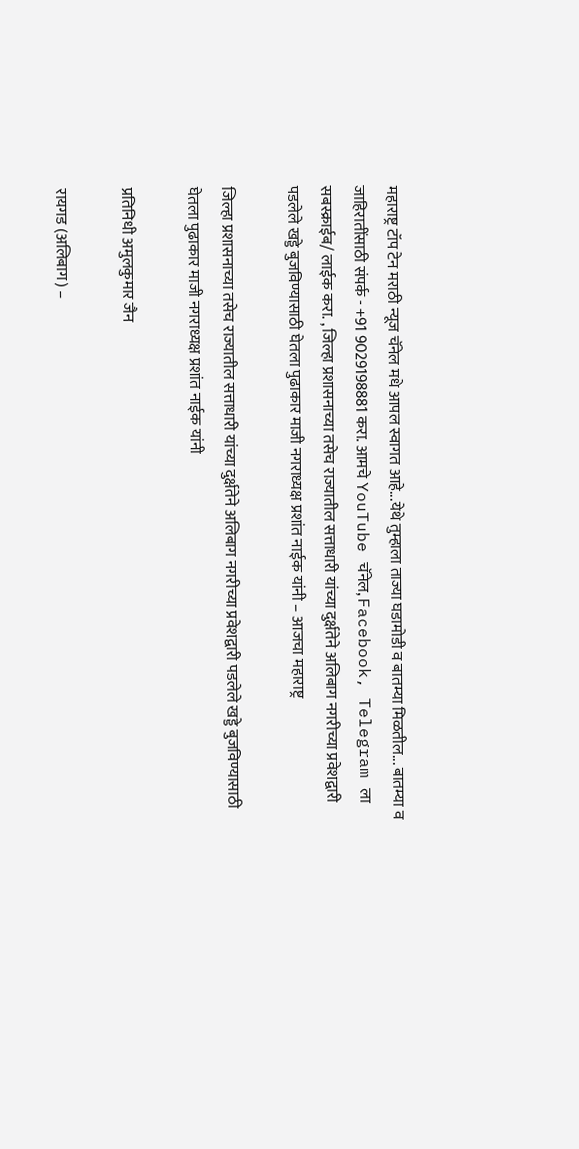महाराष्ट्र टॉप टेन मराठी न्यूज चॅनेल मधे आपल स्वागत आहे...येथे तुम्हाला ताज्या घडामोडी व बातम्या मिळतील... बातम्या व जाहिरातींसाठी संपर्क - +91 9029198881 करा. आमचे YouTube चॅनेल, Facebook, Telegram ला सबस्क्राईब/ लाईक करा. , जिल्हा प्रशासनाच्या तसेच राज्यातील सत्ताधारी यांच्या दुर्क्षतेने अलिबाग नगरीच्या प्रवेशद्वारी पडलेले खड्डे बुजविण्यासाठी घेतला पुढाकार माजी नगराध्यक्ष प्रशांत नाईक यांनी – आजचा महाराष्ट्र

जिल्हा प्रशासनाच्या तसेच राज्यातील सत्ताधारी यांच्या दुर्क्षतेने अलिबाग नगरीच्या प्रवेशद्वारी पडलेले खड्डे बुजविण्यासाठी घेतला पुढाकार माजी नगराध्यक्ष प्रशांत नाईक यांनी

प्रतिनिधी अमुलकुमार जैन

रायगड (अलिबाग) –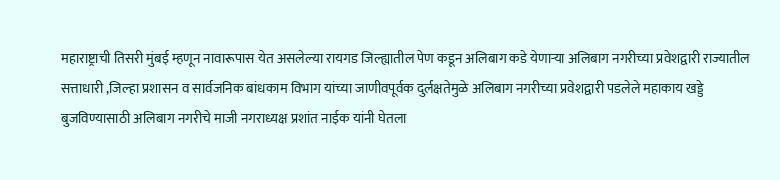महाराष्ट्राची तिसरी मुंबई म्हणून नावारूपास येत असलेल्या रायगड जिल्ह्यातील पेण कडून अलिबाग कडे येणाऱ्या अलिबाग नगरीच्या प्रवेशद्वारी राज्यातील सत्ताधारी ,जिल्हा प्रशासन व सार्वजनिक बांधकाम विभाग यांच्या जाणीवपूर्वक दुर्लक्षतेमुळे अलिबाग नगरीच्या प्रवेशद्वारी पडलेले महाकाय खड्डे बुजविण्यासाठी अलिबाग नगरीचे माजी नगराध्यक्ष प्रशांत नाईक यांनी घेतला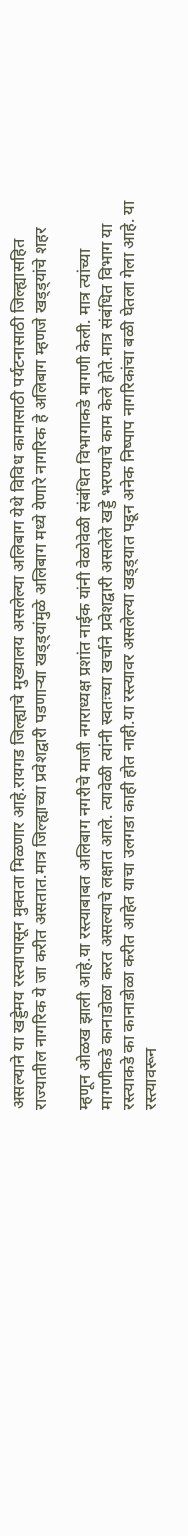असल्याने या खड्डेमय रस्त्यापासून मुक्तता मिळणार आहे.रायगड जिल्ह्याचे मुख्यालय असलेल्या अलिबाग येथे विविध कामासाठी पर्यटनासाठी जिल्ह्यासहित राज्यातील नागरिक ये जा करीत असतात.मात्र जिल्ह्याच्या प्रवेशद्वारी पडणाऱ्या खड्ड्यांमुळे अलिबाग मध्ये येणारे नागरिक हे अलिबाग म्हणजे खड्ड्यांचे शहर

म्हणून ओळख झाली आहे.या रस्त्याबाबत अलिबाग नगरीचे माजी नगराध्यक्ष प्रशांत नाईक यांनी वेळोवेळी संबंधित विभागाकडे मागणी केली. मात्र त्यांच्या मागणीकडे कानाडोळा करत असल्याचे लक्षात आले. त्यावेळी त्यांनी स्वतःच्या खर्चाने प्रवेशद्वारी असलेले खड्डे भरण्याचे काम केले होते.मात्र संबंधित विभाग या रस्त्याकडे का कानाडोळा करीत आहेत याचा उलगडा काही होत नाही.या रस्त्यावर असलेल्या खड्ड्यात पडून अनेक निष्पाप नागरिकांचा बळी घेतला गेला आहे. या रस्त्यावरून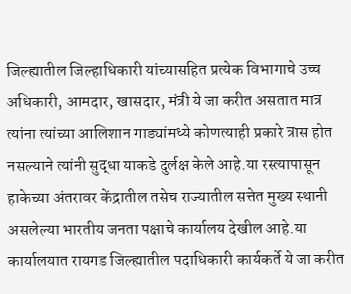जिल्ह्यातील जिल्हाधिकारी यांच्यासहित प्रत्येक विभागाचे उच्च अधिकारी, आमदार, खासदार, मंत्री ये जा करीत असतात मात्र त्यांना त्यांच्या आलिशान गाड्यांमध्ये कोणत्याही प्रकारे त्रास होत नसल्याने त्यांनी सुद्धा याकडे दुर्लक्ष केले आहे.या रस्त्यापासून हाकेच्या अंतरावर केंद्रातील तसेच राज्यातील सत्तेत मुख्य स्थानी असलेल्या भारतीय जनता पक्षाचे कार्यालय देखील आहे.या कार्यालयात रायगड जिल्ह्यातील पदाधिकारी कार्यकर्ते ये जा करीत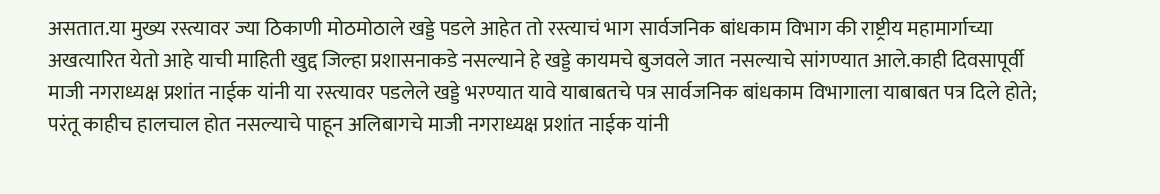असतात.या मुख्य रस्त्यावर ज्या ठिकाणी मोठमोठाले खड्डे पडले आहेत तो रस्त्याचं भाग सार्वजनिक बांधकाम विभाग की राष्ट्रीय महामार्गाच्या अखत्यारित येतो आहे याची माहिती खुद्द जिल्हा प्रशासनाकडे नसल्याने हे खड्डे कायमचे बुजवले जात नसल्याचे सांगण्यात आले.काही दिवसापूर्वी माजी नगराध्यक्ष प्रशांत नाईक यांनी या रस्त्यावर पडलेले खड्डे भरण्यात यावे याबाबतचे पत्र सार्वजनिक बांधकाम विभागाला याबाबत पत्र दिले होते; परंतू काहीच हालचाल होत नसल्याचे पाहून अलिबागचे माजी नगराध्यक्ष प्रशांत नाईक यांनी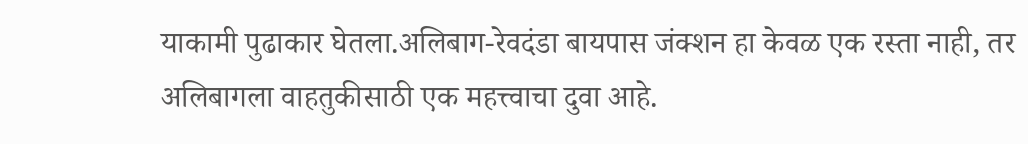याकामी पुढाकार घेतला.अलिबाग-रेवदंडा बायपास जंक्शन हा केवळ एक रस्ता नाही, तर अलिबागला वाहतुकीसाठी एक महत्त्वाचा दुवा आहे.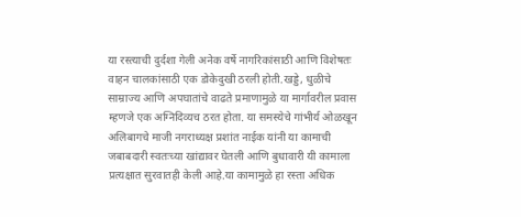या रस्त्याची दुर्दशा गेली अनेक वर्षे नागरिकांसाठी आणि विशेषतः वाहन चालकांसाठी एक डोकेदुखी ठरली होती.खड्डे, धुळीचे साम्राज्य आणि अपघातांचे वाढते प्रमाणामुळे या मार्गावरील प्रवास म्हणजे एक अग्निदिव्यच ठरत होता. या समस्येचे गांभीर्य ओळखून अलिबागचे माजी नगराध्यक्ष प्रशांत नाईक यांनी या कामाची जबाबदारी स्वतःच्या खांद्यावर घेतली आणि बुधावारी यी कामाला प्रत्यक्षात सुरवातही केली आहे.या कामामुळे हा रस्ता अधिक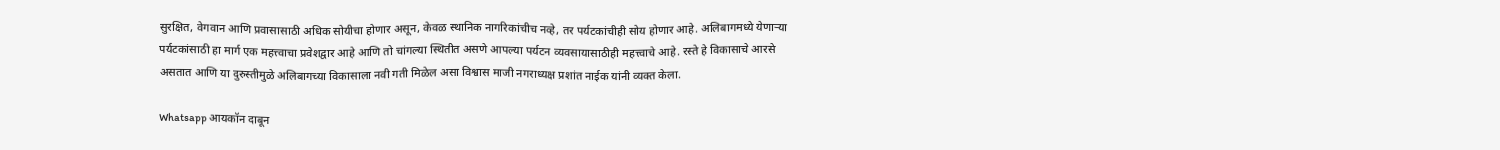सुरक्षित, वेगवान आणि प्रवासासाठी अधिक सोयीचा होणार असून, केवळ स्थानिक नागरिकांचीच नव्हे, तर पर्यटकांचीही सोय होणार आहे. अलिबागमध्ये येणाऱ्या पर्यटकांसाठी हा मार्ग एक महत्त्वाचा प्रवेशद्वार आहे आणि तो चांगल्या स्थितीत असणे आपल्या पर्यटन व्यवसायासाठीही महत्त्वाचे आहे. रस्ते हे विकासाचे आरसे असतात आणि या दुरुस्तीमुळे अलिबागच्या विकासाला नवी गती मिळेल असा विश्वास माजी नगराध्यक्ष प्रशांत नाईक यांनी व्यक्त केला.

Whatsapp आयकॉन दाबून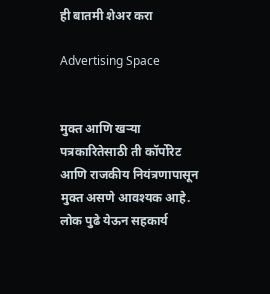ही बातमी शेअर करा

Advertising Space


मुक्त आणि खऱ्या पत्रकारितेसाठी ती कॉर्पोरेट आणि राजकीय नियंत्रणापासून मुक्त असणे आवश्यक आहे. लोक पुढे येऊन सहकार्य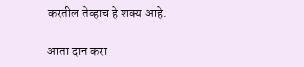करतील तेव्हाच हे शक्य आहे.

आता दान करा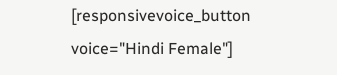[responsivevoice_button voice="Hindi Female"]